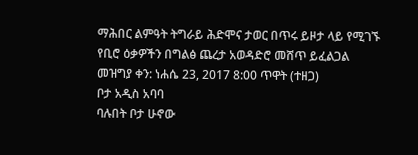ማሕበር ልምዓት ትግራይ ሕድሞና ታወር በጥሩ ይዞታ ላይ የሚገኙ የቢሮ ዕቃዎችን በግልፅ ጨረታ አወዳድሮ መሸጥ ይፈልጋል
መዝግያ ቀን: ነሐሴ 23, 2017 8:00 ጥዋት (ተዘጋ)
ቦታ አዲስ አባባ
ባሉበት ቦታ ሁኖው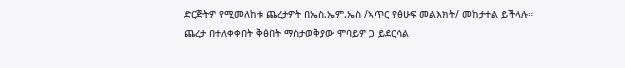ድርጅትዎ የሚመለከቱ ጨረታዎት በኤስ.ኤም.ኤስ /ኣጥር የፅሁፍ መልእክት/ መከታተል ይችላሉ።
ጨረታ በተለቀቀበት ቅፅበት ማስታወቅያው ሞባይዎ ጋ ይደርሳል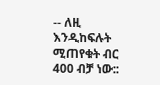-- ለዚ እንዲከፍሉት ሚጠየቁት ብር 400 ብቻ ነው::